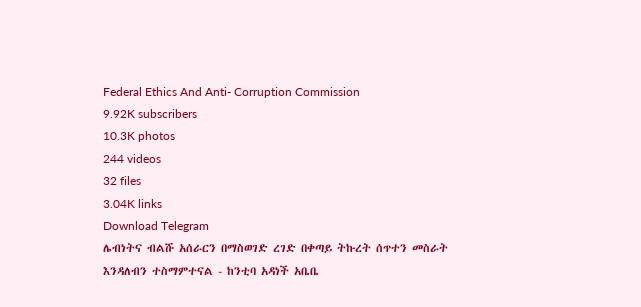Federal Ethics And Anti- Corruption Commission
9.92K subscribers
10.3K photos
244 videos
32 files
3.04K links
Download Telegram
ሌብነትና ብልሹ አሰራርን በማስወገድ ረገድ በቀጣይ ትኩረት ሰጥተን መስራት እንዳለብን ተስማምተናል - ከንቲባ አዳነች አቤቤ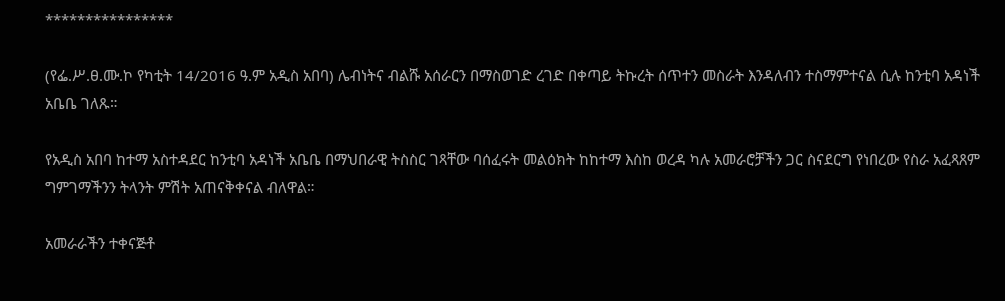****************

(የፌ.ሥ.ፀ.ሙ.ኮ የካቲት 14/2016 ዓ.ም አዲስ አበባ) ሌብነትና ብልሹ አሰራርን በማስወገድ ረገድ በቀጣይ ትኩረት ሰጥተን መስራት እንዳለብን ተስማምተናል ሲሉ ከንቲባ አዳነች አቤቤ ገለጹ።

የአዲስ አበባ ከተማ አስተዳደር ከንቲባ አዳነች አቤቤ በማህበራዊ ትስስር ገጻቸው ባሰፈሩት መልዕክት ከከተማ እስከ ወረዳ ካሉ አመራሮቻችን ጋር ስናደርግ የነበረው የስራ አፈጻጸም ግምገማችንን ትላንት ምሽት አጠናቅቀናል ብለዋል።

አመራራችን ተቀናጅቶ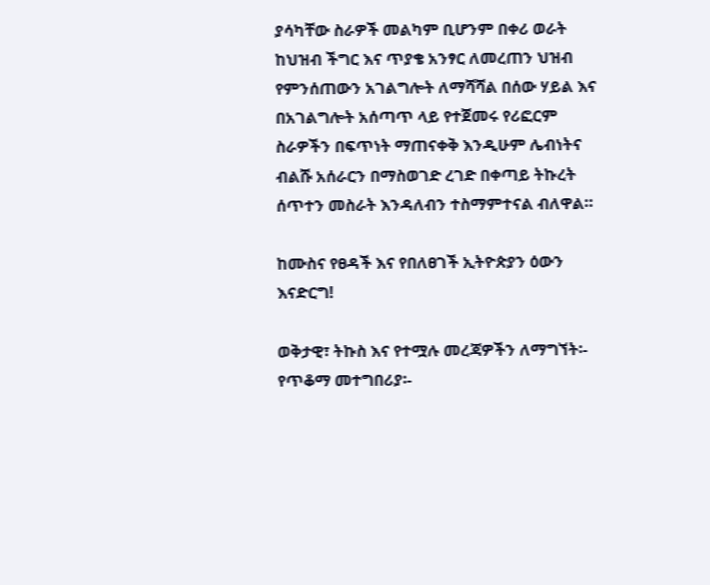ያሳካቸው ስራዎች መልካም ቢሆንም በቀሪ ወራት ከህዝብ ችግር እና ጥያቄ አንፃር ለመረጠን ህዝብ የምንሰጠውን አገልግሎት ለማሻሻል በሰው ሃይል እና በአገልግሎት አሰጣጥ ላይ የተጀመሩ የሪፎርም ስራዎችን በፍጥነት ማጠናቀቅ እንዲሁም ሌብነትና ብልሹ አሰራርን በማስወገድ ረገድ በቀጣይ ትኩረት ሰጥተን መስራት እንዳለብን ተስማምተናል ብለዋል።

ከሙስና የፀዳች እና የበለፀገች ኢትዮጵያን ዕውን እናድርግ!

ወቅታዊ፣ ትኩስ እና የተሟሉ መረጃዎችን ለማግኘት፡-
የጥቆማ መተግበሪያ፡-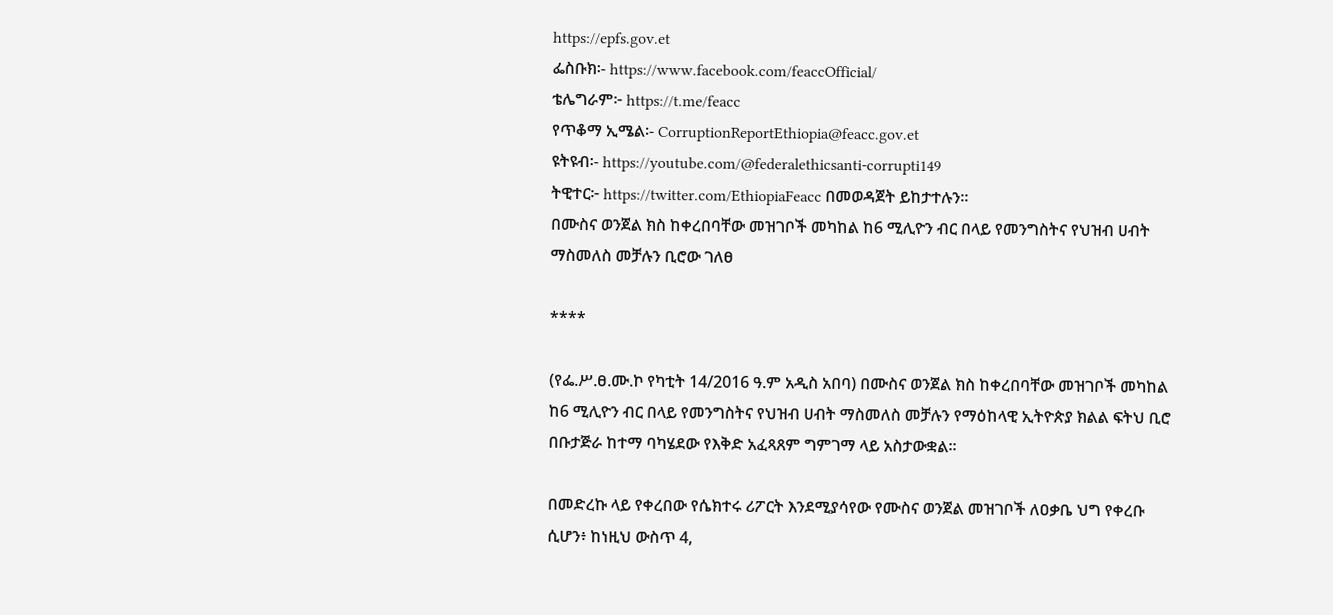https://epfs.gov.et
ፌስቡክ፡- https://www.facebook.com/feaccOfficial/
ቴሌግራም፦ https://t.me/feacc
የጥቆማ ኢሜል፡- CorruptionReportEthiopia@feacc.gov.et
ዩትዩብ፡- https://youtube.com/@federalethicsanti-corrupti149
ትዊተር፦ https://twitter.com/EthiopiaFeacc በመወዳጀት ይከታተሉን፡፡
በሙስና ወንጀል ክስ ከቀረበባቸው መዝገቦች መካከል ከ6 ሚሊዮን ብር በላይ የመንግስትና የህዝብ ሀብት ማስመለስ መቻሉን ቢሮው ገለፀ

****

(የፌ.ሥ.ፀ.ሙ.ኮ የካቲት 14/2016 ዓ.ም አዲስ አበባ) በሙስና ወንጀል ክስ ከቀረበባቸው መዝገቦች መካከል ከ6 ሚሊዮን ብር በላይ የመንግስትና የህዝብ ሀብት ማስመለስ መቻሉን የማዕከላዊ ኢትዮጵያ ክልል ፍትህ ቢሮ በቡታጅራ ከተማ ባካሄደው የእቅድ አፈጻጸም ግምገማ ላይ አስታውቋል።

በመድረኩ ላይ የቀረበው የሴክተሩ ሪፖርት እንደሚያሳየው የሙስና ወንጀል መዝገቦች ለዐቃቤ ህግ የቀረቡ ሲሆን፥ ከነዚህ ውስጥ 4,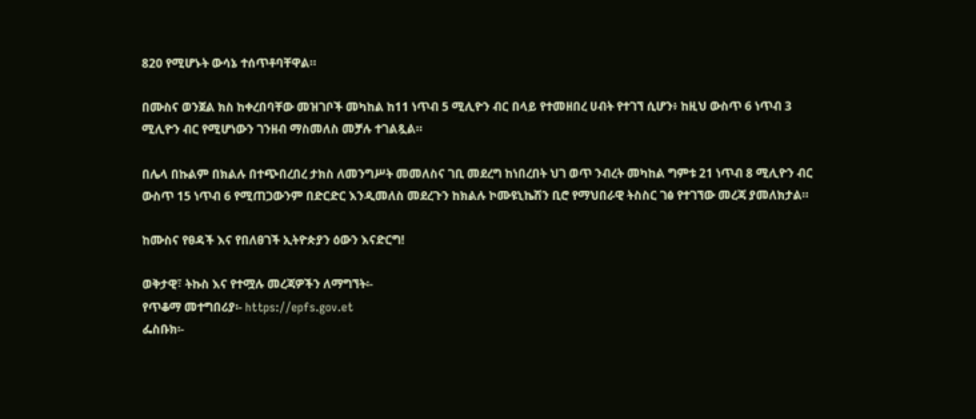820 የሚሆኑት ውሳኔ ተሰጥቶባቸዋል።

በሙስና ወንጀል ክስ ከቀረበባቸው መዝገቦች መካከል ከ11 ነጥብ 5 ሚሊዮን ብር በላይ የተመዘበረ ሀብት የተገኘ ሲሆን፥ ከዚህ ውስጥ 6 ነጥብ 3 ሚሊዮን ብር የሚሆነውን ገንዘብ ማስመለስ መቻሉ ተገልጿል።

በሌላ በኩልም በክልሉ በተጭበረበረ ታክስ ለመንግሥት መመለስና ገቢ መደረግ ከነበረበት ህገ ወጥ ንብረት መካከል ግምቱ 21 ነጥብ 8 ሚሊዮን ብር ውስጥ 15 ነጥብ 6 የሚጠጋውንም በድርድር እንዲመለስ መደረጉን ከክልሉ ኮሙዩኒኬሽን ቢሮ የማህበራዊ ትስስር ገፅ የተገኘው መረጃ ያመለክታል።

ከሙስና የፀዳች እና የበለፀገች ኢትዮጵያን ዕውን እናድርግ!

ወቅታዊ፣ ትኩስ እና የተሟሉ መረጃዎችን ለማግኘት፡-
የጥቆማ መተግበሪያ፡- https://epfs.gov.et
ፌስቡክ፡-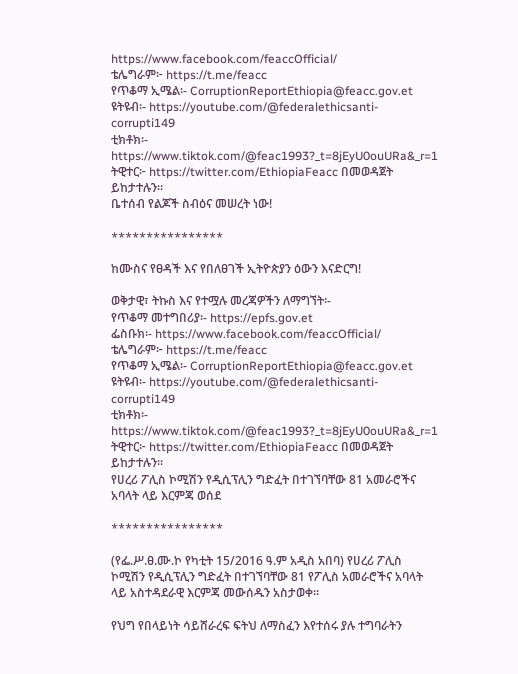https://www.facebook.com/feaccOfficial/
ቴሌግራም፦ https://t.me/feacc
የጥቆማ ኢሜል፡- CorruptionReportEthiopia@feacc.gov.et
ዩትዩብ፡- https://youtube.com/@federalethicsanti-corrupti149
ቲክቶክ፡- https://www.tiktok.com/@feac1993?_t=8jEyU0ouURa&_r=1
ትዊተር፦ https://twitter.com/EthiopiaFeacc በመወዳጀት ይከታተሉን፡፡
ቤተሰብ የልጆች ስብዕና መሠረት ነው!

****************

ከሙስና የፀዳች እና የበለፀገች ኢትዮጵያን ዕውን እናድርግ!

ወቅታዊ፣ ትኩስ እና የተሟሉ መረጃዎችን ለማግኘት፡-
የጥቆማ መተግበሪያ፡- https://epfs.gov.et
ፌስቡክ፡- https://www.facebook.com/feaccOfficial/
ቴሌግራም፦ https://t.me/feacc
የጥቆማ ኢሜል፡- CorruptionReportEthiopia@feacc.gov.et
ዩትዩብ፡- https://youtube.com/@federalethicsanti-corrupti149
ቲክቶክ፡- https://www.tiktok.com/@feac1993?_t=8jEyU0ouURa&_r=1
ትዊተር፦ https://twitter.com/EthiopiaFeacc በመወዳጀት ይከታተሉን፡፡
የሀረሪ ፖሊስ ኮሚሽን የዲሲፕሊን ግድፈት በተገኘባቸው 81 አመራሮችና አባላት ላይ እርምጃ ወሰደ

****************

(የፌ.ሥ.ፀ.ሙ.ኮ የካቲት 15/2016 ዓ.ም አዲስ አበባ) የሀረሪ ፖሊስ ኮሚሽን የዲሲፕሊን ግድፈት በተገኘባቸው 81 የፖሊስ አመራሮችና አባላት ላይ አስተዳደራዊ እርምጃ መውሰዱን አስታወቀ።

የህግ የበላይነት ሳይሸራረፍ ፍትህ ለማስፈን እየተሰሩ ያሉ ተግባራትን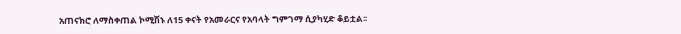አጠናክሮ ለማስቀጠል ኮሚሽኑ ለ15 ቀናት የአመራርና የአባላት ግምገማ ሲያካሂድ ቆይቷል፡፡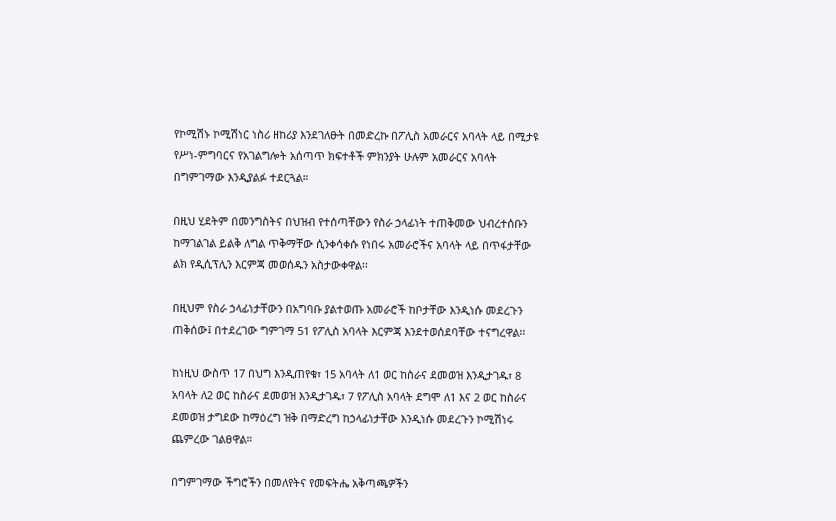የኮሚሽኑ ኮሚሽነር ነስሪ ዘከሪያ እንደገለፁት በመድረኩ በፖሊስ አመራርና አባላት ላይ በሚታዩ የሥነ-ምግባርና የአገልግሎት አሰጣጥ ክፍተቶች ምክንያት ሁሉም አመራርና አባላት በግምገማው እንዲያልፉ ተደርጓል።

በዚህ ሂደትም በመንግስትና በህዝብ የተሰጣቸውን የስራ ኃላፊነት ተጠቅመው ህብረተሰቡን ከማገልገል ይልቅ ለግል ጥቅማቸው ሲንቀሳቀሱ የነበሩ አመራሮችና አባላት ላይ በጥፋታቸው ልክ የዲሲፕሊን እርምጃ መወሰዱን አስታውቀዋል፡፡

በዚህም የስራ ኃላፊነታቸውን በአግባቡ ያልተወጡ አመራሮች ከቦታቸው እንዲነሱ መደረጉን ጠቅሰው፤ በተደረገው ግምገማ 51 የፖሊስ አባላት እርምጃ እንደተወሰደባቸው ተናግረዋል፡፡

ከነዚህ ውስጥ 17 በህግ እንዲጠየቁ፣ 15 አባላት ለ1 ወር ከስራና ደመወዝ እንዲታገዱ፣ 8 አባላት ለ2 ወር ከስራና ደመወዝ እንዲታገዱ፣ 7 የፖሊስ አባላት ደግሞ ለ1 እና 2 ወር ከስራና ደመወዝ ታግደው ከማዕረግ ዝቅ በማድረግ ከኃላፊነታቸው እንዲነሱ መደረጉን ኮሚሽነሩ ጨምረው ገልፀዋል።

በግምገማው ችግሮችን በመለየትና የመፍትሔ አቅጣጫዎችን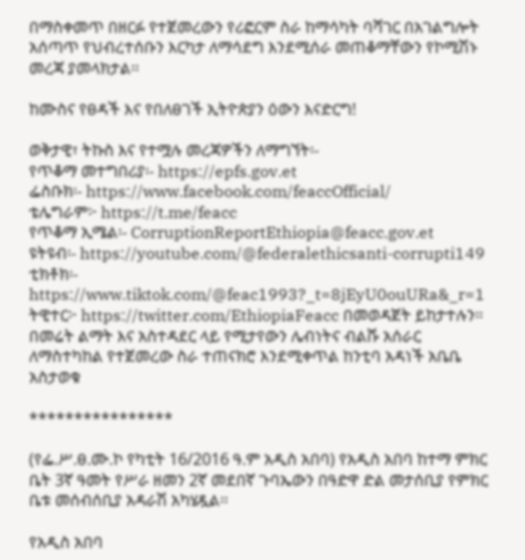በማስቀመጥ በዘርፉ የተጀመረውን የሪፎርም ስራ ከማሳካት ባሻገር በአገልግሎት አሰጣጥ የህብረተሰቡን እርካታ ለማሳደግ እንደሚሰራ መጠቆማቸውን የኮሚሽኑ መረጃ ያመላክታል፡፡

ከሙስና የፀዳች እና የበለፀገች ኢትዮጵያን ዕውን እናድርግ!

ወቅታዊ፣ ትኩስ እና የተሟሉ መረጃዎችን ለማግኘት፡-
የጥቆማ መተግበሪያ፡- https://epfs.gov.et
ፌስቡክ፡- https://www.facebook.com/feaccOfficial/
ቴሌግራም፦ https://t.me/feacc
የጥቆማ ኢሜል፡- CorruptionReportEthiopia@feacc.gov.et
ዩትዩብ፡- https://youtube.com/@federalethicsanti-corrupti149
ቲክቶክ፡- https://www.tiktok.com/@feac1993?_t=8jEyU0ouURa&_r=1
ትዊተር፦ https://twitter.com/EthiopiaFeacc በመወዳጀት ይከታተሉን፡፡
በመሬት ልማት እና አስተዳደር ላይ የሚታየውን ሌብነትና ብልሹ አሰራር ለማስተካከል የተጀመረው ስራ ተጠናክሮ እንደሚቀጥል ከንቲባ አዳነች አቤቤ አስታወቁ

****************

(የፌ.ሥ.ፀ.ሙ.ኮ የካቲት 16/2016 ዓ.ም አዲስ አበባ) የአዲስ አበባ ከተማ ምክር ቤት 3ኛ ዓመት የሥራ ዘመን 2ኛ መደበኛ ጉባኤውን በዓድዋ ድል መታሰቢያ የምክር ቤቱ መሰብሰቢያ አዳራሽ አካሄዷል፡፡

የአዲስ አበባ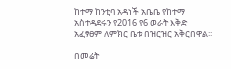ከተማ ከንቲባ አዳነች አቤቤ የከተማ አስተዳደሩን የ2016 የ6 ወራት እቅድ አፈፃፀም ለምክር ቤቱ በዝርዝር አቅርበዋል፡፡

በመሬት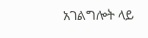አገልግሎት ላይ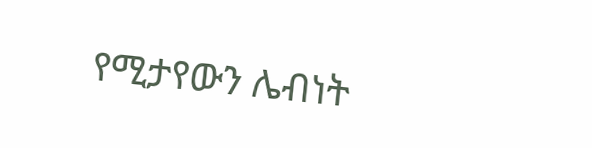የሚታየውን ሌብነት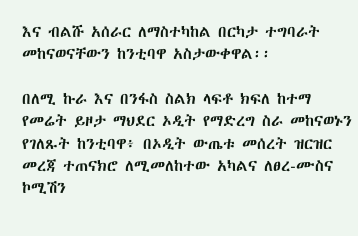እና ብልሹ አሰራር ለማስተካከል በርካታ ተግባራት መከናወናቸውን ከንቲባዋ አስታውቀዋል፡፡

በለሚ ኩራ እና በንፋስ ስልክ ላፍቶ ክፍለ ከተማ የመሬት ይዞታ ማህደር ኦዲት የማድረግ ስራ መከናወኑን የገለጹት ከንቲባዋ፥ በኦዲት ውጤቱ መሰረት ዝርዝር መረጃ ተጠናክሮ ለሚመለከተው አካልና ለፀረ-ሙስና ኮሚሽን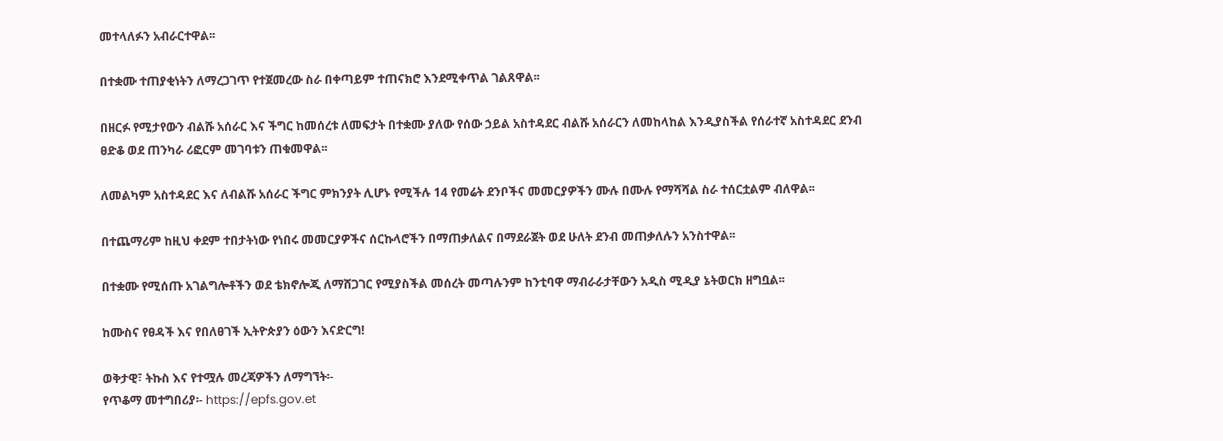መተላለፉን አብራርተዋል፡፡

በተቋሙ ተጠያቂነትን ለማረጋገጥ የተጀመረው ስራ በቀጣይም ተጠናክሮ እንደሚቀጥል ገልጸዋል፡፡

በዘርፉ የሚታየውን ብልሹ አሰራር እና ችግር ከመሰረቱ ለመፍታት በተቋሙ ያለው የሰው ኃይል አስተዳደር ብልሹ አሰራርን ለመከላከል እንዲያስችል የሰራተኛ አስተዳደር ደንብ ፀድቆ ወደ ጠንካራ ሪፎርም መገባቱን ጠቁመዋል፡፡

ለመልካም አስተዳደር እና ለብልሹ አሰራር ችግር ምክንያት ሊሆኑ የሚችሉ 14 የመሬት ደንቦችና መመርያዎችን ሙሉ በሙሉ የማሻሻል ስራ ተሰርቷልም ብለዋል፡፡

በተጨማሪም ከዚህ ቀደም ተበታትነው የነበሩ መመርያዎችና ሰርኩላሮችን በማጠቃለልና በማደራጀት ወደ ሁለት ደንብ መጠቃለሉን አንስተዋል፡፡

በተቋሙ የሚሰጡ አገልግሎቶችን ወደ ቴክኖሎጂ ለማሸጋገር የሚያስችል መሰረት መጣሉንም ከንቲባዋ ማብራራታቸውን አዲስ ሚዲያ ኔትወርክ ዘግቧል፡፡

ከሙስና የፀዳች እና የበለፀገች ኢትዮጵያን ዕውን እናድርግ!

ወቅታዊ፣ ትኩስ እና የተሟሉ መረጃዎችን ለማግኘት፡-
የጥቆማ መተግበሪያ፡- https://epfs.gov.et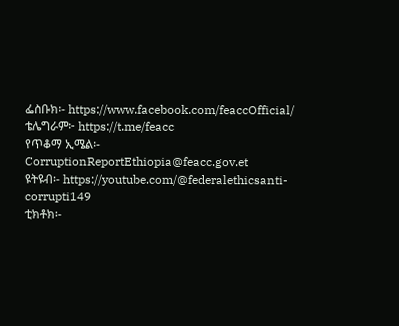ፌስቡክ፡- https://www.facebook.com/feaccOfficial/
ቴሌግራም፦ https://t.me/feacc
የጥቆማ ኢሜል፡- CorruptionReportEthiopia@feacc.gov.et
ዩትዩብ፡- https://youtube.com/@federalethicsanti-corrupti149
ቲክቶክ፡-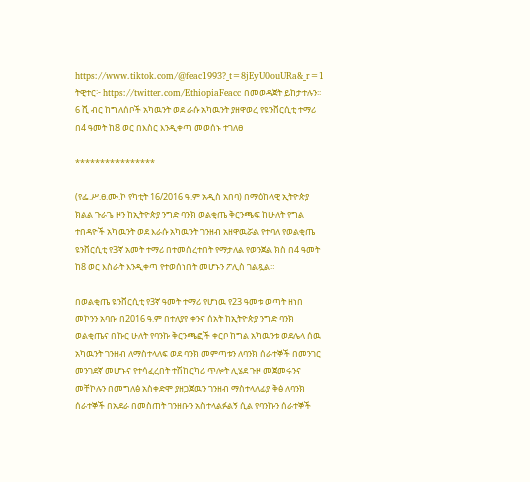https://www.tiktok.com/@feac1993?_t=8jEyU0ouURa&_r=1
ትዊተር፦ https://twitter.com/EthiopiaFeacc በመወዳጀት ይከታተሉን፡፡
6 ሺ ብር ከግለሰቦች አካዉንት ወደ ራሱ አካዉንት ያዘዋወረ የዩንቨርሲቲ ተማሪ በ4 ዓመት ከ8 ወር በእስር እንዲቀጣ መወሰኑ ተገለፀ

****************

(የፌ.ሥ.ፀ.ሙ.ኮ የካቲት 16/2016 ዓ.ም አዲስ አበባ) በማዕከላዊ ኢትዮጵያ ክልል ጉራጌ ዞን ከኢትዮጵያ ንግድ ባንክ ወልቂጤ ቅርንጫፍ ከሁለት የግል ተበዳዮች አካዉንት ወደ እራሱ አካዉንት ገንዘብ አዘዋዉሯል የተባለ የወልቂጤ ዩንቨርሲቲ የ3ኛ አመት ተማሪ በተመሰረተበት የማታለል የወንጀል ክስ በ4 ዓመት ከ8 ወር እስራት እንዲቀጣ የተወሰነበት መሆኑን ፖሊስ ገልጿል።

በወልቂጤ ዩንቨርሲቲ የ3ኛ ዓመት ተማሪ የሆነዉ የ23 ዓመቱ ወጣት ዘነበ መኮንን አባቡ በ2016 ዓ.ም በተለያየ ቀንና ሰአት ከኢትዮጵያ ንግድ ባንክ ወልቂጤና በኩር ሁለት የባንኩ ቅርንጫፎች ቀርቦ ከግል አካዉንቱ ወደሌላ ሰዉ አካዉንት ገንዘብ ለማስተላለፍ ወደ ባንክ መምጣቱን ለባንክ ሰራተኞች በመንገር መንገደኛ መሆኑና የተሳፈረበት ተሽከርካሪ ጥሎት ሊሄደ ጉዞ መጀመሩንና መቸኮሉን በመግለፅ አስቀድሞ ያዘጋጀዉን ገንዘብ ማስተላለፊያ ቅፅ ለባንክ ሰራተኞች በአደራ በመስጠት ገንዘቡን አስተላልፉልኝ ሲል የባንኩን ሰራተኞች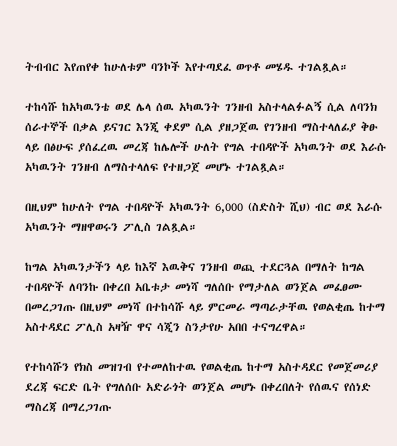ትብብር እየጠየቀ ከሁለቱም ባንኮች እየተጣደፈ ወጥቶ መሄዱ ተገልጿል።

ተከሳሹ ከአካዉንቴ ወደ ሌላ ሰዉ አካዉንት ገንዘብ አስተላልፉልኝ ሲል ለባንክ ሰራተኞች በቃል ይናገር እንጂ ቀደም ሲል ያዘጋጀዉ የገንዘብ ማስተላለፊያ ቅፁ ላይ በፅሁፍ ያሰፈረዉ መረጃ ከሌሎች ሁለት የግል ተበዳዮች አካዉንት ወደ እራሱ አካዉንት ገንዘብ ለማስተላለፍ የተዘጋጀ መሆኑ ተገልጿል።

በዚህም ከሁለት የግል ተበዳዮች አካዉንት 6,000 (ስድስት ሺህ) ብር ወደ እራሱ አካዉንት ማዘዋወሩን ፖሊስ ገልጿል።

ከግል አካዉንታችን ላይ ከእኛ እዉቅና ገንዘብ ወጪ ተደርጓል በማለት ከግል ተበዳዮች ለባንኩ በቀረበ አቤቱታ መነሻ ግለሰቡ የማታለል ወንጀል መፈፀሙ በመረጋገጡ በዚህም መነሻ በተከሳሹ ላይ ምርመራ ማጣራታቸዉ የወልቂጤ ከተማ አስተዳደር ፖሊስ አዛዥ ዋና ሳጂን ስንታየሁ አበበ ተናግረዋል።

የተከሳሹን የክስ መዝገብ የተመለከተዉ የወልቂጤ ከተማ አስተዳደር የመጀመሪያ ደረጃ ፍርድ ቤት የግለሰቡ አድራጎት ወንጀል መሆኑ በቀረበለት የሰዉና የሰነድ ማስረጃ በማረጋገጡ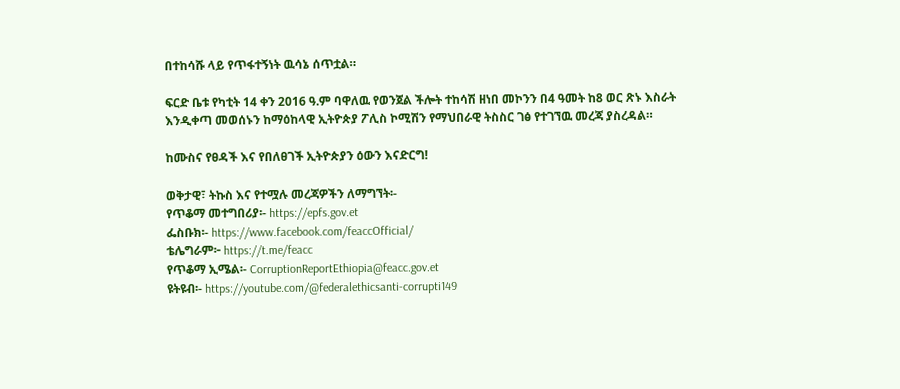በተከሳሹ ላይ የጥፋተኝነት ዉሳኔ ሰጥቷል።

ፍርድ ቤቱ የካቲት 14 ቀን 2016 ዓ.ም ባዋለዉ የወንጀል ችሎት ተከሳሽ ዘነበ መኮንን በ4 ዓመት ከ8 ወር ጽኑ እስራት እንዲቀጣ መወሰኑን ከማዕከላዊ ኢትዮጵያ ፖሊስ ኮሚሽን የማህበራዊ ትስስር ገፅ የተገኘዉ መረጃ ያስረዳል።

ከሙስና የፀዳች እና የበለፀገች ኢትዮጵያን ዕውን እናድርግ!

ወቅታዊ፣ ትኩስ እና የተሟሉ መረጃዎችን ለማግኘት፡-
የጥቆማ መተግበሪያ፡- https://epfs.gov.et
ፌስቡክ፡- https://www.facebook.com/feaccOfficial/
ቴሌግራም፦ https://t.me/feacc
የጥቆማ ኢሜል፡- CorruptionReportEthiopia@feacc.gov.et
ዩትዩብ፡- https://youtube.com/@federalethicsanti-corrupti149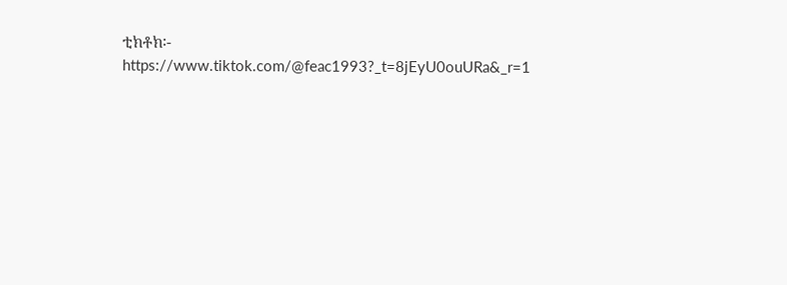ቲክቶክ፡- https://www.tiktok.com/@feac1993?_t=8jEyU0ouURa&_r=1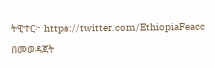ትዊተር፦ https://twitter.com/EthiopiaFeacc በመወዳጀት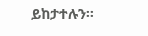ይከታተሉን፡፡